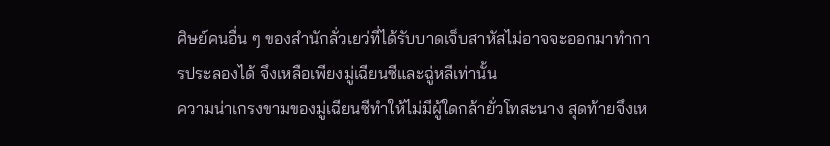ศิษย์คนอื่น ๆ ของสำนักลั่วเยว่ที่ได้รับบาดเจ็บสาหัสไม่อาจจะออกมาทำการประลองได้ จึงเหลือเพียงมู่เฉียนซีและฉู่หลีเท่านั้น
ความน่าเกรงขามของมู่เฉียนซีทำให้ไม่มีผู้ใดกล้ายั่วโทสะนาง สุดท้ายจึงเห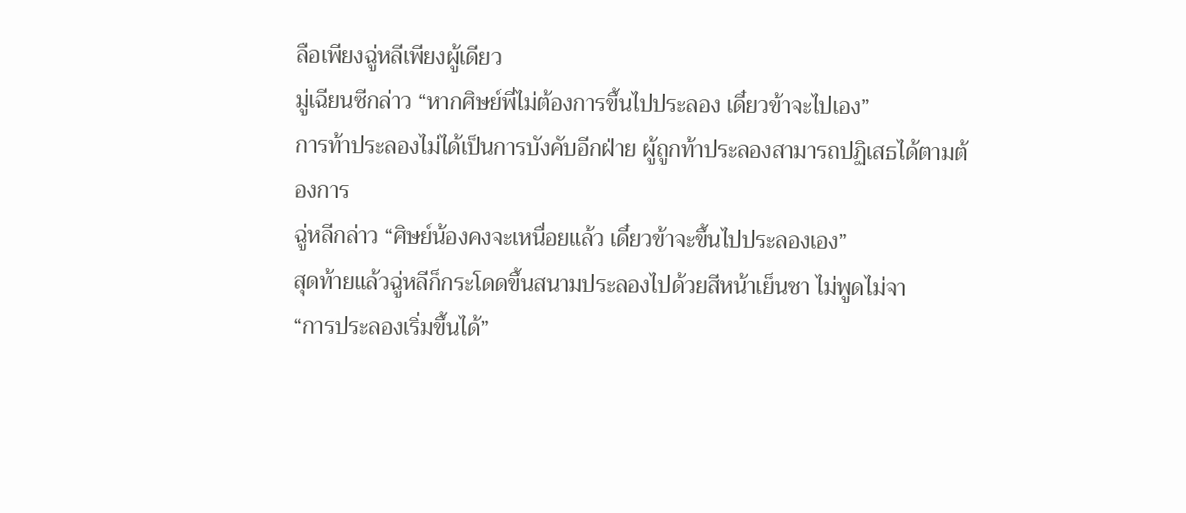ลือเพียงฉู่หลีเพียงผู้เดียว
มู่เฉียนซีกล่าว “หากศิษย์พี่ไม่ต้องการขึ้นไปประลอง เดี๋ยวข้าจะไปเอง”
การท้าประลองไม่ได้เป็นการบังคับอีกฝ่าย ผู้ถูกท้าประลองสามารถปฏิเสธได้ตามต้องการ
ฉู่หลีกล่าว “ศิษย์น้องคงจะเหนื่อยแล้ว เดี๋ยวข้าจะขึ้นไปประลองเอง”
สุดท้ายแล้วฉู่หลีก็กระโดดขึ้นสนามประลองไปด้วยสีหน้าเย็นชา ไม่พูดไม่จา
“การประลองเริ่มขึ้นได้”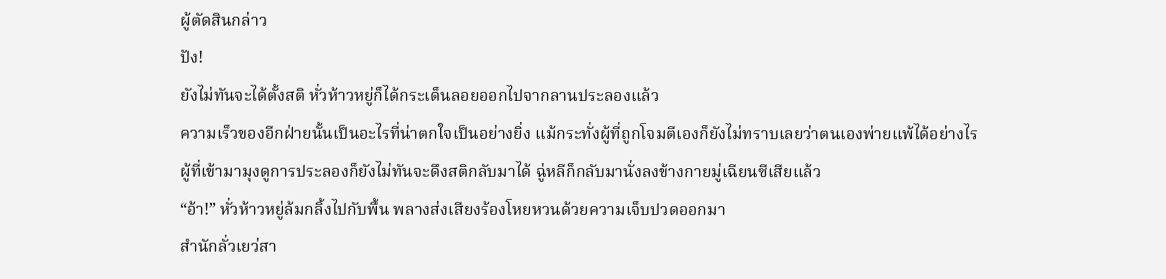ผู้ตัดสินกล่าว
ปัง!
ยังไม่ทันจะได้ตั้งสติ หั่วห้าวหยู่ก็ได้กระเด็นลอยออกไปจากลานประลองแล้ว
ความเร็วของอีกฝ่ายนั้นเป็นอะไรที่น่าตกใจเป็นอย่างยิ่ง แม้กระทั่งผู้ที่ถูกโจมตีเองก็ยังไม่ทราบเลยว่าตนเองพ่ายแพ้ได้อย่างไร
ผู้ที่เข้ามามุงดูการประลองก็ยังไม่ทันจะดึงสติกลับมาได้ ฉู่หลีก็กลับมานั่งลงข้างกายมู่เฉียนซีเสียแล้ว
“อ้า!” หั่วห้าวหยู่ล้มกลิ้งไปกับพื้น พลางส่งเสียงร้องโหยหวนด้วยความเจ็บปวดออกมา
สำนักลั่วเยว่สา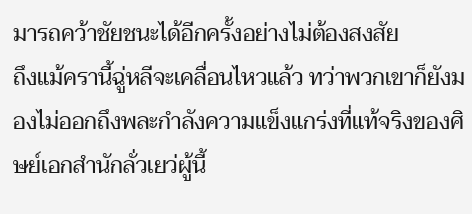มารถคว้าชัยชนะได้อีกครั้งอย่างไม่ต้องสงสัย
ถึงแม้ครานี้ฉู่หลีจะเคลื่อนไหวแล้ว ทว่าพวกเขาก็ยังมองไม่ออกถึงพละกำลังความแข็งแกร่งที่แท้จริงของศิษย์เอกสำนักลั่วเยว่ผู้นี้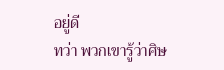อยู่ดี
ทว่า พวกเขารู้ว่าศิษ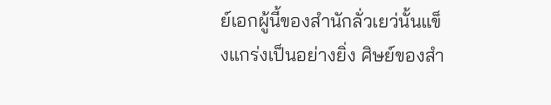ย์เอกผู้นี้ของสำนักลั่วเยว่นั้นแข็งแกร่งเป็นอย่างยิ่ง ศิษย์ของสำ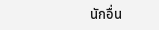นักอื่น